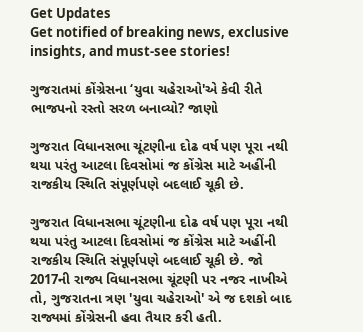Get Updates
Get notified of breaking news, exclusive insights, and must-see stories!

ગુજરાતમાં કોંગ્રેસના ‘યુવા ચહેરાઓ'એ કેવી રીતે ભાજપનો રસ્તો સરળ બનાવ્યો? જાણો

ગુજરાત વિધાનસભા ચૂંટણીના દોઢ વર્ષ પણ પૂરા નથી થયા પરંતુ આટલા દિવસોમાં જ કોંગ્રેસ માટે અહીંની રાજકીય સ્થિતિ સંપૂર્ણપણે બદલાઈ ચૂકી છે.

ગુજરાત વિધાનસભા ચૂંટણીના દોઢ વર્ષ પણ પૂરા નથી થયા પરંતુ આટલા દિવસોમાં જ કોંગ્રેસ માટે અહીંની રાજકીય સ્થિતિ સંપૂર્ણપણે બદલાઈ ચૂકી છે. જો 2017ની રાજ્ય વિધાનસભા ચૂંટણી પર નજર નાખીએ તો, ગુજરાતના ત્રણ 'યુવા ચહેરાઓ' એ જ દશકો બાદ રાજ્યમાં કોંગ્રેસની હવા તૈયાર કરી હતી.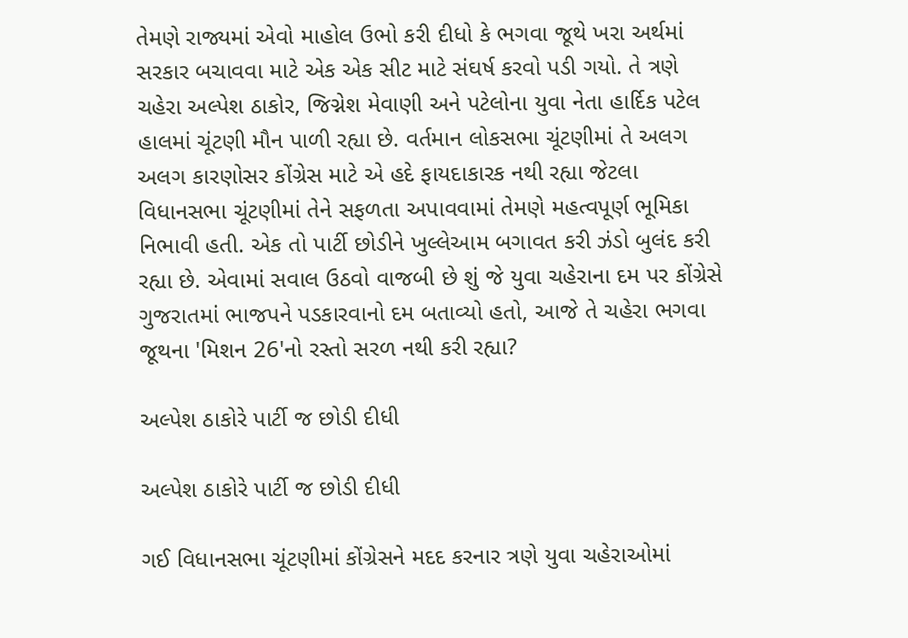તેમણે રાજ્યમાં એવો માહોલ ઉભો કરી દીધો કે ભગવા જૂથે ખરા અર્થમાં સરકાર બચાવવા માટે એક એક સીટ માટે સંઘર્ષ કરવો પડી ગયો. તે ત્રણે ચહેરા અલ્પેશ ઠાકોર, જિગ્નેશ મેવાણી અને પટેલોના યુવા નેતા હાર્દિક પટેલ હાલમાં ચૂંટણી મૌન પાળી રહ્યા છે. વર્તમાન લોકસભા ચૂંટણીમાં તે અલગ અલગ કારણોસર કોંગ્રેસ માટે એ હદે ફાયદાકારક નથી રહ્યા જેટલા વિધાનસભા ચૂંટણીમાં તેને સફળતા અપાવવામાં તેમણે મહત્વપૂર્ણ ભૂમિકા નિભાવી હતી. એક તો પાર્ટી છોડીને ખુલ્લેઆમ બગાવત કરી ઝંડો બુલંદ કરી રહ્યા છે. એવામાં સવાલ ઉઠવો વાજબી છે શું જે યુવા ચહેરાના દમ પર કોંગ્રેસે ગુજરાતમાં ભાજપને પડકારવાનો દમ બતાવ્યો હતો, આજે તે ચહેરા ભગવા જૂથના 'મિશન 26'નો રસ્તો સરળ નથી કરી રહ્યા?

અલ્પેશ ઠાકોરે પાર્ટી જ છોડી દીધી

અલ્પેશ ઠાકોરે પાર્ટી જ છોડી દીધી

ગઈ વિધાનસભા ચૂંટણીમાં કોંગ્રેસને મદદ કરનાર ત્રણે યુવા ચહેરાઓમાં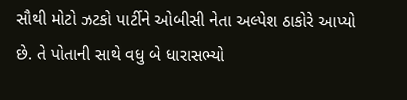સૌથી મોટો ઝટકો પાર્ટીને ઓબીસી નેતા અલ્પેશ ઠાકોરે આપ્યો છે. તે પોતાની સાથે વધુ બે ધારાસભ્યો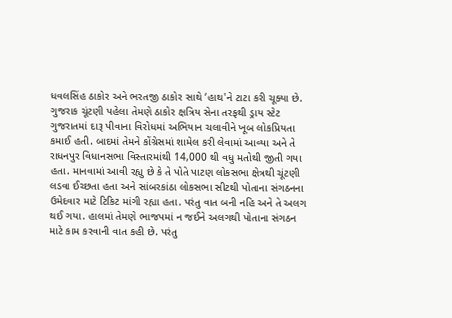ધવલસિંહ ઠાકોર અને ભરતજી ઠાકોર સાથે ‘હાથ'ને ટાટા કરી ચૂક્યા છે. ગુજરાક ચૂંટણી પહેલા તેમણે ઠાકોર ક્ષત્રિય સેના તરફથી ડ્રાય સ્ટેટ ગુજરાતમાં દારૂ પીવાના વિરોધમાં અભિયાન ચલાવીને ખૂબ લોકપ્રિયતા કમાઈ હતી. બાદમાં તેમને કોંગ્રેસમાં શામેલ કરી લેવામાં આવ્યા અને તે રાધનપુર વિધાનસભા વિસ્તારમાંથી 14,000 થી વધુ મતોથી જીતી ગયા હતા. માનવામાં આવી રહ્યુ છે કે તે પોતે પાટણ લોકસભા ક્ષેત્રથી ચૂંટણી લડવા ઈચ્છતા હતા અને સાંબરકાંઠા લોકસભા સીટથી પોતાના સંગઠનના ઉમેદવાર માટે ટિકિટ માંગી રહ્યા હતા. પરંતુ વાત બની નહિ અને તે અલગ થઈ ગયા. હાલમાં તેમણે ભાજપમાં ન જઈને અલગથી પોતાના સંગઠન માટે કામ કરવાની વાત કહી છે. પરંતુ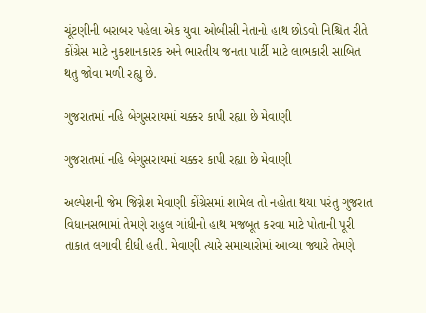ચૂંટણીની બરાબર પહેલા એક યુવા ઓબીસી નેતાનો હાથ છોડવો નિશ્ચિત રીતે કોંગ્રેસ માટે નુકશાનકારક અને ભારતીય જનતા પાર્ટી માટે લાભકારી સાબિત થતુ જોવા મળી રહ્યુ છે.

ગુજરાતમાં નહિ બેગુસરાયમાં ચક્કર કાપી રહ્યા છે મેવાણી

ગુજરાતમાં નહિ બેગુસરાયમાં ચક્કર કાપી રહ્યા છે મેવાણી

અલ્પેશની જેમ જિગ્નેશ મેવાણી કોંગ્રેસમાં શામેલ તો નહોતા થયા પરંતુ ગુજરાત વિધાનસભામાં તેમણે રાહુલ ગાંધીનો હાથ મજબૂત કરવા માટે પોતાની પૂરી તાકાત લગાવી દીધી હતી. મેવાણી ત્યારે સમાચારોમાં આવ્યા જ્યારે તેમણે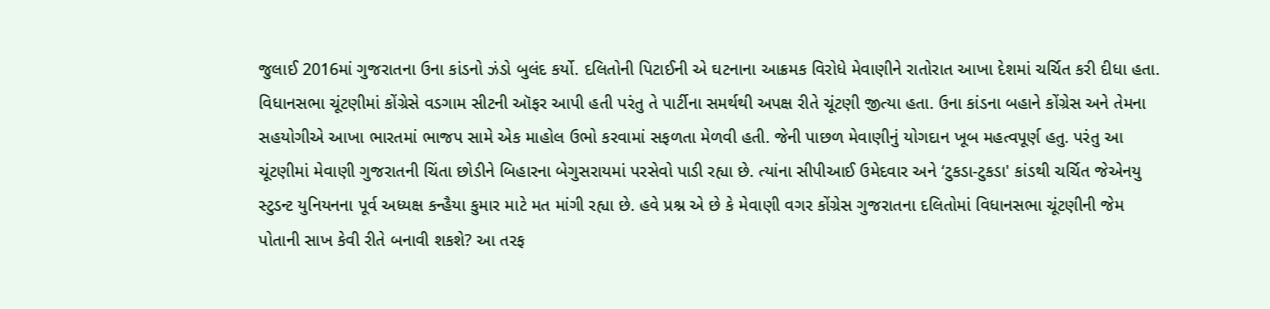જુલાઈ 2016માં ગુજરાતના ઉના કાંડનો ઝંડો બુલંદ કર્યો. દલિતોની પિટાઈની એ ઘટનાના આક્રમક વિરોધે મેવાણીને રાતોરાત આખા દેશમાં ચર્ચિત કરી દીધા હતા. વિધાનસભા ચૂંટણીમાં કોંગ્રેસે વડગામ સીટની ઑફર આપી હતી પરંતુ તે પાર્ટીના સમર્થથી અપક્ષ રીતે ચૂંટણી જીત્યા હતા. ઉના કાંડના બહાને કોંગ્રેસ અને તેમના સહયોગીએ આખા ભારતમાં ભાજપ સામે એક માહોલ ઉભો કરવામાં સફળતા મેળવી હતી. જેની પાછળ મેવાણીનું યોગદાન ખૂબ મહત્વપૂર્ણ હતુ. પરંતુ આ ચૂંટણીમાં મેવાણી ગુજરાતની ચિંતા છોડીને બિહારના બેગુસરાયમાં પરસેવો પાડી રહ્યા છે. ત્યાંના સીપીઆઈ ઉમેદવાર અને ‘ટુકડા-ટુકડા' કાંડથી ચર્ચિત જેએનયુ સ્ટુડન્ટ યુનિયનના પૂર્વ અધ્યક્ષ કન્હૈયા કુમાર માટે મત માંગી રહ્યા છે. હવે પ્રશ્ન એ છે કે મેવાણી વગર કોંગ્રેસ ગુજરાતના દલિતોમાં વિધાનસભા ચૂંટણીની જેમ પોતાની સાખ કેવી રીતે બનાવી શકશે? આ તરફ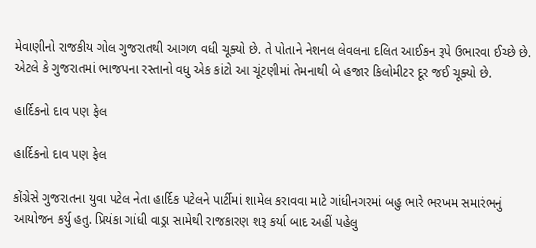મેવાણીનો રાજકીય ગોલ ગુજરાતથી આગળ વધી ચૂક્યો છે. તે પોતાને નેશનલ લેવલના દલિત આઈકન રૂપે ઉભારવા ઈચ્છે છે. એટલે કે ગુજરાતમાં ભાજપના રસ્તાનો વધુ એક કાંટો આ ચૂંટણીમાં તેમનાથી બે હજાર કિલોમીટર દૂર જઈ ચૂક્યો છે.

હાર્દિકનો દાવ પણ ફેલ

હાર્દિકનો દાવ પણ ફેલ

કોંગ્રેસે ગુજરાતના યુવા પટેલ નેતા હાર્દિક પટેલને પાર્ટીમાં શામેલ કરાવવા માટે ગાંધીનગરમાં બહુ ભારે ભરખમ સમારંભનું આયોજન કર્યુ હતુ. પ્રિયંકા ગાંધી વાડ્રા સામેથી રાજકારણ શરૂ કર્યા બાદ અહીં પહેલુ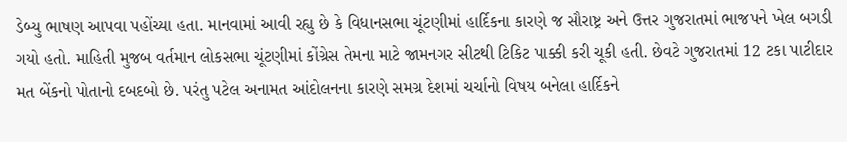ડેબ્યુ ભાષણ આપવા પહોંચ્યા હતા. માનવામાં આવી રહ્યુ છે કે વિધાનસભા ચૂંટણીમાં હાર્દિકના કારણે જ સૌરાષ્ટ્ર અને ઉત્તર ગુજરાતમાં ભાજપને ખેલ બગડી ગયો હતો. માહિતી મુજબ વર્તમાન લોકસભા ચૂંટણીમાં કોંગ્રેસ તેમના માટે જામનગર સીટથી ટિકિટ પાક્કી કરી ચૂકી હતી. છેવટે ગુજરાતમાં 12 ટકા પાટીદાર મત બેંકનો પોતાનો દબદબો છે. પરંતુ પટેલ અનામત આંદોલનના કારણે સમગ્ર દેશમાં ચર્ચાનો વિષય બનેલા હાર્દિકને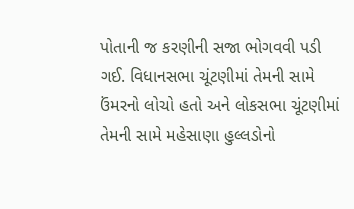પોતાની જ કરણીની સજા ભોગવવી પડી ગઈ. વિધાનસભા ચૂંટણીમાં તેમની સામે ઉંમરનો લોચો હતો અને લોકસભા ચૂંટણીમાં તેમની સામે મહેસાણા હુલ્લડોનો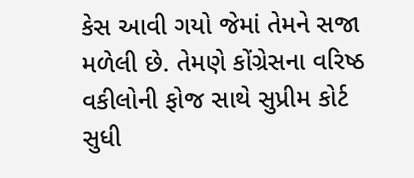કેસ આવી ગયો જેમાં તેમને સજા મળેલી છે. તેમણે કોંગ્રેસના વરિષ્ઠ વકીલોની ફોજ સાથે સુપ્રીમ કોર્ટ સુધી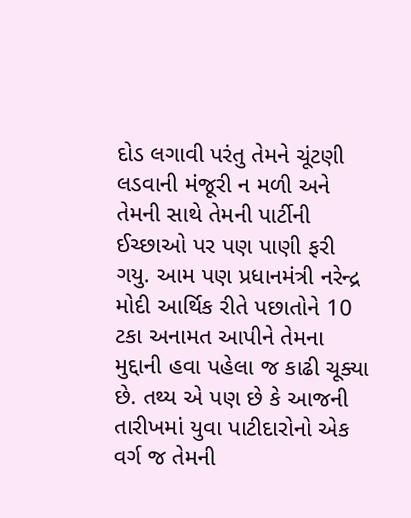દોડ લગાવી પરંતુ તેમને ચૂંટણી લડવાની મંજૂરી ન મળી અને તેમની સાથે તેમની પાર્ટીની ઈચ્છાઓ પર પણ પાણી ફરી ગયુ. આમ પણ પ્રધાનમંત્રી નરેન્દ્ર મોદી આર્થિક રીતે પછાતોને 10 ટકા અનામત આપીને તેમના મુદ્દાની હવા પહેલા જ કાઢી ચૂક્યા છે. તથ્ય એ પણ છે કે આજની તારીખમાં યુવા પાટીદારોનો એક વર્ગ જ તેમની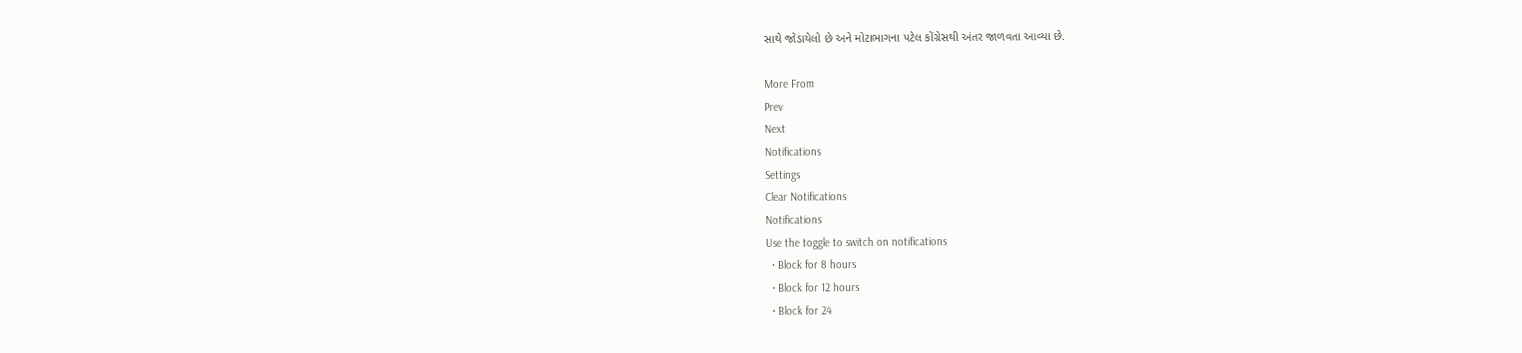સાથે જોડાયેલો છે અને મોટાભાગના પટેલ કોંગ્રેસથી અંતર જાળવતા આવ્યા છે.

More From
Prev
Next
Notifications
Settings
Clear Notifications
Notifications
Use the toggle to switch on notifications
  • Block for 8 hours
  • Block for 12 hours
  • Block for 24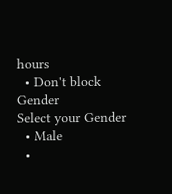hours
  • Don't block
Gender
Select your Gender
  • Male
  •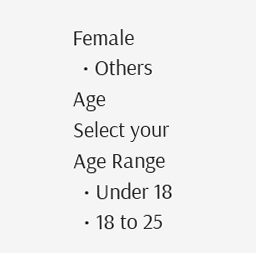Female
  • Others
Age
Select your Age Range
  • Under 18
  • 18 to 25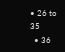• 26 to 35
  • 36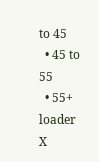to 45
  • 45 to 55
  • 55+
loader
X